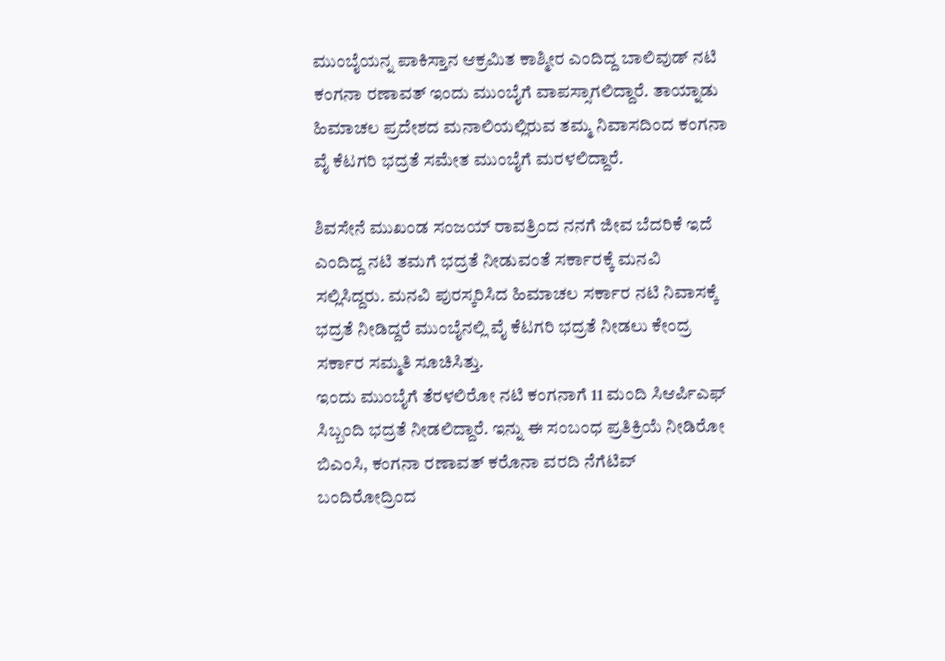ಮುಂಬೈಯನ್ನ ಪಾಕಿಸ್ತಾನ ಆಕ್ರಮಿತ ಕಾಶ್ಮೀರ ಎಂದಿದ್ದ ಬಾಲಿವುಡ್ ನಟಿ ಕಂಗನಾ ರಣಾವತ್ ಇಂದು ಮುಂಬೈಗೆ ವಾಪಸ್ಸಾಗಲಿದ್ದಾರೆ. ತಾಯ್ನಾಡು ಹಿಮಾಚಲ ಪ್ರದೇಶದ ಮನಾಲಿಯಲ್ಲಿರುವ ತಮ್ಮ ನಿವಾಸದಿಂದ ಕಂಗನಾ ವೈ ಕೆಟಗರಿ ಭದ್ರತೆ ಸಮೇತ ಮುಂಬೈಗೆ ಮರಳಲಿದ್ದಾರೆ.

ಶಿವಸೇನೆ ಮುಖಂಡ ಸಂಜಯ್ ರಾವತ್ರಿಂದ ನನಗೆ ಜೀವ ಬೆದರಿಕೆ ಇದೆ ಎಂದಿದ್ದ ನಟಿ ತಮಗೆ ಭದ್ರತೆ ನೀಡುವಂತೆ ಸರ್ಕಾರಕ್ಕೆ ಮನವಿ ಸಲ್ಲಿಸಿದ್ದರು. ಮನವಿ ಪುರಸ್ಕರಿಸಿದ ಹಿಮಾಚಲ ಸರ್ಕಾರ ನಟಿ ನಿವಾಸಕ್ಕೆ ಭದ್ರತೆ ನೀಡಿದ್ದರೆ ಮುಂಬೈನಲ್ಲಿ ವೈ ಕೆಟಗರಿ ಭದ್ರತೆ ನೀಡಲು ಕೇಂದ್ರ ಸರ್ಕಾರ ಸಮ್ಮತಿ ಸೂಚಿಸಿತ್ತು.
ಇಂದು ಮುಂಬೈಗೆ ತೆರಳಲಿರೋ ನಟಿ ಕಂಗನಾಗೆ 11 ಮಂದಿ ಸಿಆರ್ಪಿಎಫ್ ಸಿಬ್ಬಂದಿ ಭದ್ರತೆ ನೀಡಲಿದ್ದಾರೆ. ಇನ್ನು ಈ ಸಂಬಂಧ ಪ್ರತಿಕ್ರಿಯೆ ನೀಡಿರೋ ಬಿಎಂಸಿ, ಕಂಗನಾ ರಣಾವತ್ ಕರೊನಾ ವರದಿ ನೆಗೆಟಿವ್ ಬಂದಿರೋದ್ರಿಂದ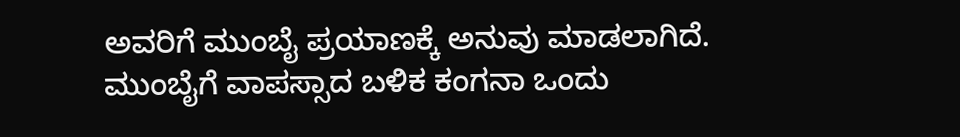ಅವರಿಗೆ ಮುಂಬೈ ಪ್ರಯಾಣಕ್ಕೆ ಅನುವು ಮಾಡಲಾಗಿದೆ. ಮುಂಬೈಗೆ ವಾಪಸ್ಸಾದ ಬಳಿಕ ಕಂಗನಾ ಒಂದು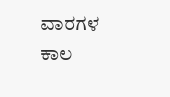ವಾರಗಳ ಕಾಲ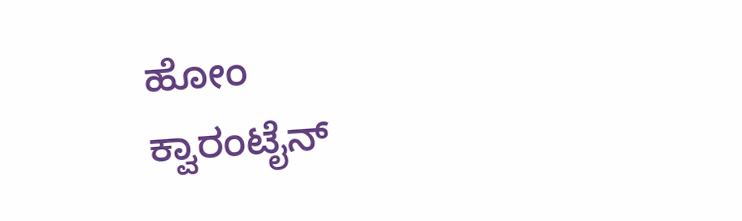ಹೋಂ ಕ್ವಾರಂಟೈನ್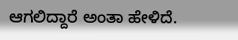ಆಗಲಿದ್ದಾರೆ ಅಂತಾ ಹೇಳಿದೆ.